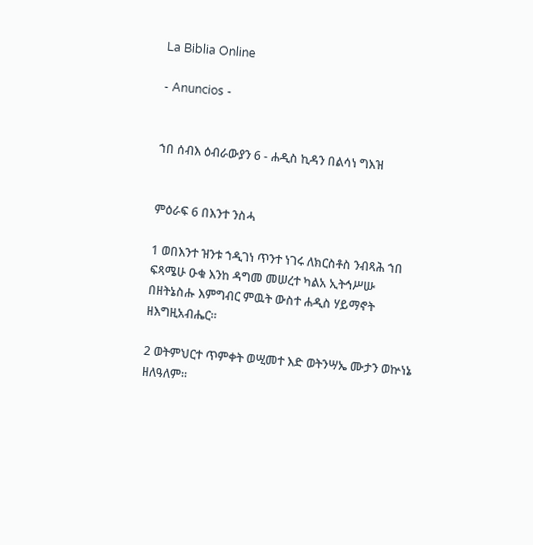La Biblia Online

- Anuncios -


ኀበ ሰብእ ዕብራውያን 6 - ሐዲስ ኪዳን በልሳነ ግእዝ


ምዕራፍ 6 በእንተ ንስሓ

1 ወበእንተ ዝንቱ ኀዲገነ ጥንተ ነገሩ ለክርስቶስ ንብጻሕ ኀበ ፍጻሜሁ ዑቁ እንከ ዳግመ መሠረተ ካልአ ኢትኅሥሡ በዘትኔስሑ እምግብር ምዉት ውስተ ሐዲስ ሃይማኖት ዘእግዚአብሔር።

2 ወትምህርተ ጥምቀት ወሢመተ እድ ወትንሣኤ ሙታን ወኵነኔ ዘለዓለም።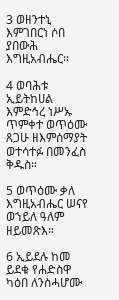3 ወዘንተኒ እምገበርነ ሶበ ያበውሕ እግዚአብሔር።

4 ወባሕቱ ኢይትከሀል እምድኅረ ነሥኡ ጥምቀተ ወጥዕሙ ጸጋሁ ዘእምሰማያት ወተሳተፉ በመንፈስ ቅዱስ።

5 ወጥዕሙ ቃለ እግዚአብሔር ሠናየ ወኀይለ ዓለም ዘይመጽእ።

6 ኢይደሉ ከመ ይደቁ የሐድስዋ ካዕበ ለንስሓሆሙ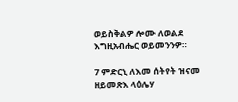ወይስቅልዎ ሎሙ ለወልደ እግዚአብሔር ወይመንንዎ።

7 ምድርኒ ለእመ ሰትየት ዝናመ ዘይመጽእ ላዕሌሃ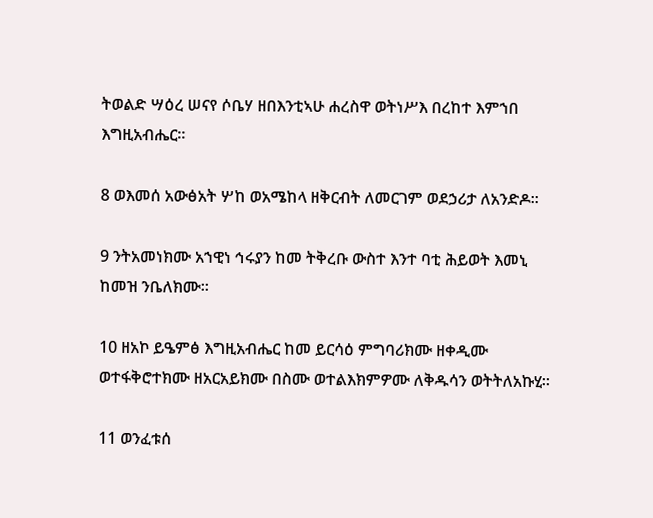ትወልድ ሣዕረ ሠናየ ሶቤሃ ዘበእንቲኣሁ ሐረስዋ ወትነሥእ በረከተ እምኀበ እግዚአብሔር።

8 ወእመሰ አውፅአት ሦከ ወአሜከላ ዘቅርብት ለመርገም ወደኃሪታ ለአንድዶ።

9 ንትአመነክሙ አኀዊነ ኅሩያን ከመ ትቅረቡ ውስተ እንተ ባቲ ሕይወት እመኒ ከመዝ ንቤለክሙ።

10 ዘአኮ ይዔምፅ እግዚአብሔር ከመ ይርሳዕ ምግባሪክሙ ዘቀዲሙ ወተፋቅሮተክሙ ዘአርአይክሙ በስሙ ወተልእክምዎሙ ለቅዱሳን ወትትለአኩሂ።

11 ወንፈቱሰ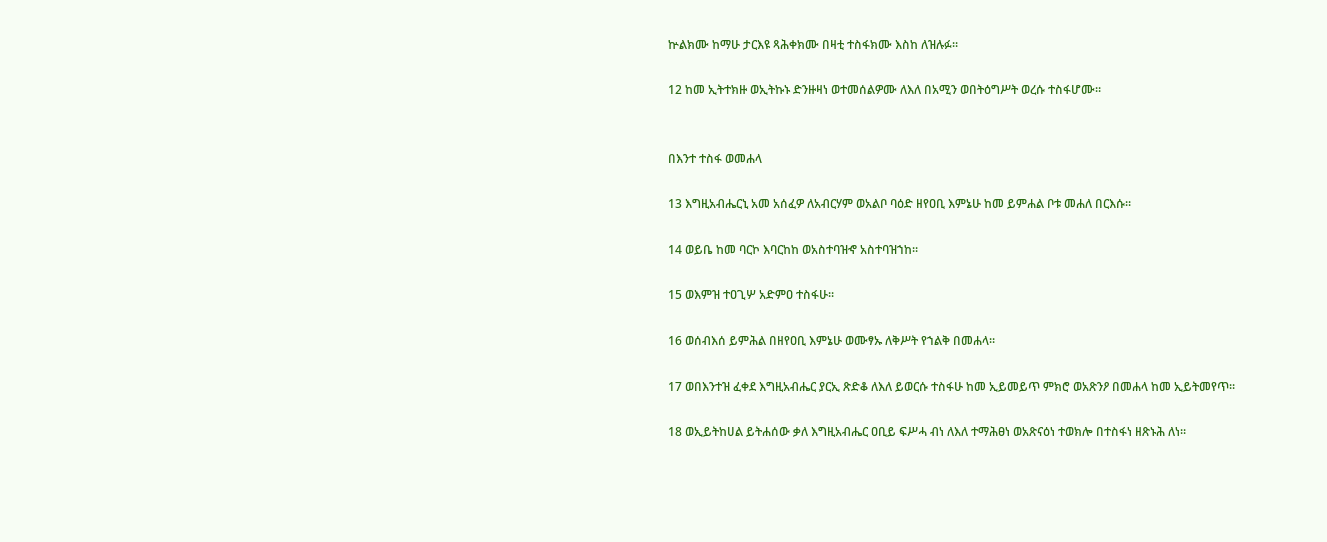ኵልክሙ ከማሁ ታርእዩ ጻሕቀክሙ በዛቲ ተስፋክሙ እስከ ለዝሉፉ።

12 ከመ ኢትተክዙ ወኢትኩኑ ድንዙዛነ ወተመሰልዎሙ ለእለ በአሚን ወበትዕግሥት ወረሱ ተስፋሆሙ።


በእንተ ተስፋ ወመሐላ

13 እግዚአብሔርኒ አመ አሰፈዎ ለአብርሃም ወአልቦ ባዕድ ዘየዐቢ እምኔሁ ከመ ይምሐል ቦቱ መሐለ በርእሱ።

14 ወይቤ ከመ ባርኮ እባርከከ ወአስተባዝኆ አስተባዝኀከ።

15 ወእምዝ ተዐጊሦ አድምዐ ተስፋሁ።

16 ወሰብእሰ ይምሕል በዘየዐቢ እምኔሁ ወሙፃኡ ለቅሥት የኀልቅ በመሐላ።

17 ወበእንተዝ ፈቀደ እግዚአብሔር ያርኢ ጽድቆ ለእለ ይወርሱ ተስፋሁ ከመ ኢይመይጥ ምክሮ ወአጽንዖ በመሐላ ከመ ኢይትመየጥ።

18 ወኢይትከሀል ይትሐሰው ቃለ እግዚአብሔር ዐቢይ ፍሥሓ ብነ ለእለ ተማሕፀነ ወአጽናዕነ ተወክሎ በተስፋነ ዘጽኑሕ ለነ።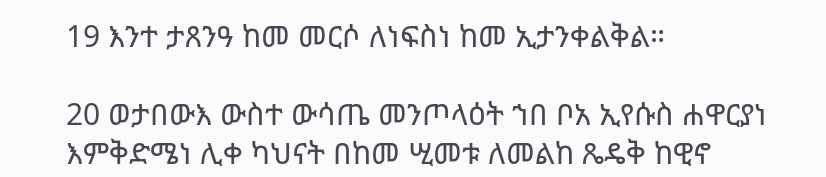19 እንተ ታጸንዓ ከመ መርሶ ለነፍስነ ከመ ኢታንቀልቅል።

20 ወታበውእ ውስተ ውሳጤ መንጦላዕት ኀበ ቦአ ኢየሱስ ሐዋርያነ እምቅድሜነ ሊቀ ካህናት በከመ ሢመቱ ለመልከ ጼዴቅ ከዊኖ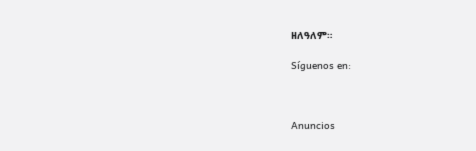ዘለዓለም።

Síguenos en:



Anuncios